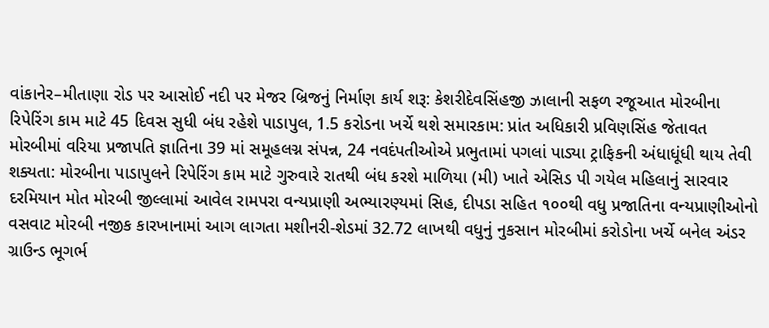વાંકાનેર–મીતાણા રોડ પર આસોઈ નદી પર મેજર બ્રિજનું નિર્માણ કાર્ય શરૂ: કેશરીદેવસિંહજી ઝાલાની સફળ રજૂઆત મોરબીના રિપેરિંગ કામ માટે 45 દિવસ સુધી બંધ રહેશે પાડાપુલ, 1.5 કરોડના ખર્ચે થશે સમારકામ: પ્રાંત અધિકારી પ્રવિણસિંહ જેતાવત મોરબીમાં વરિયા પ્રજાપતિ જ્ઞાતિના 39 માં સમૂહલગ્ન સંપન્ન, 24 નવદંપતીઓએ પ્રભુતામાં પગલાં પાડ્યા ટ્રાફિકની અંધાધૂંધી થાય તેવી શક્યતા: મોરબીના પાડાપુલને રિપેરિંગ કામ માટે ગુરુવારે રાતથી બંધ કરશે માળિયા (મી) ખાતે એસિડ પી ગયેલ મહિલાનું સારવાર દરમિયાન મોત મોરબી જીલ્લામાં આવેલ રામપરા વન્યપ્રાણી અભ્યારણ્યમાં સિહ, દીપડા સહિત ૧૦૦થી વધુ પ્રજાતિના વન્યપ્રાણીઓનો વસવાટ મોરબી નજીક કારખાનામાં આગ લાગતા મશીનરી-શેડમાં 32.72 લાખથી વધુનું નુકસાન મોરબીમાં કરોડોના ખર્ચે બનેલ અંડર ગ્રાઉન્ડ ભૂગર્ભ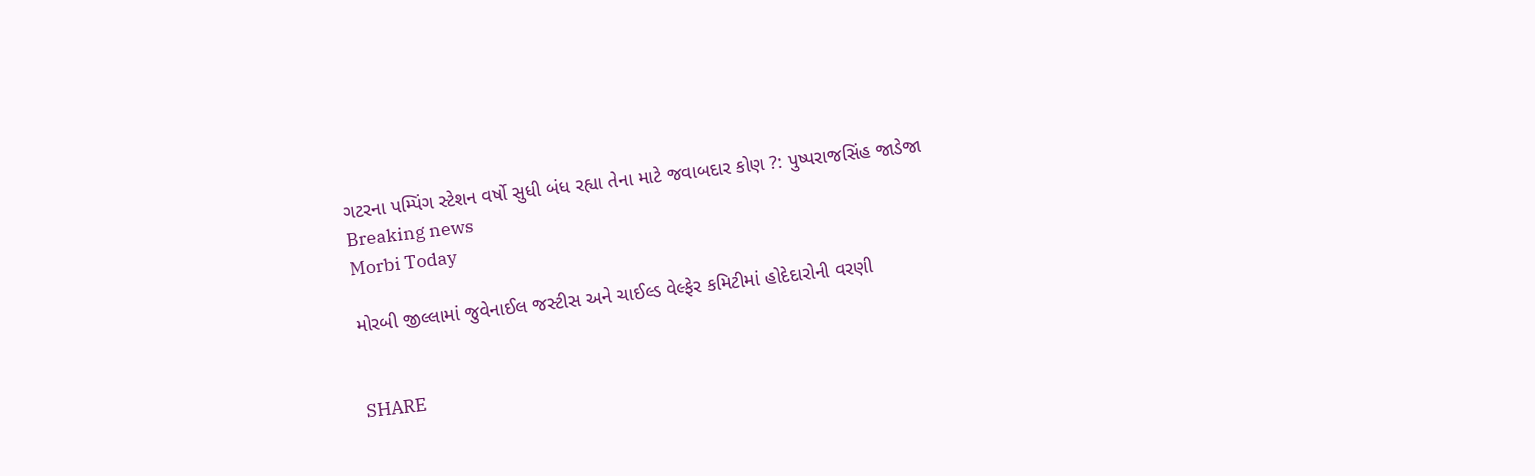ગટરના પમ્પિંગ સ્ટેશન વર્ષો સુધી બંધ રહ્યા તેના માટે જવાબદાર કોણ ?: પુષ્પરાજસિંહ જાડેજા
Breaking news
Morbi Today

મોરબી જીલ્લામાં જુવેનાઈલ જસ્ટીસ અને ચાઈલ્ડ વેલ્ફેર કમિટીમાં હોદેદારોની વરણી


SHARE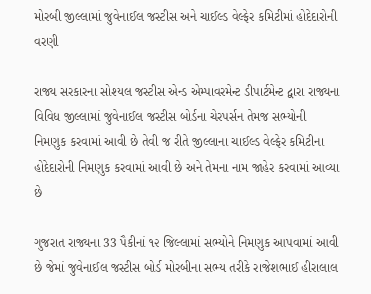મોરબી જીલ્લામાં જુવેનાઈલ જસ્ટીસ અને ચાઈલ્ડ વેલ્ફેર કમિટીમાં હોદેદારોની વરણી

રાજ્ય સરકારના સોશ્યલ જસ્ટીસ એન્ડ એમ્પાવરમેન્ટ ડીપાર્ટમેન્ટ દ્વારા રાજ્યના વિવિધ જીલ્લામાં જુવેનાઈલ જસ્ટીસ બોર્ડના ચેરપર્સન તેમજ સભ્યોની નિમણુક કરવામાં આવી છે તેવી જ રીતે જીલ્લાના ચાઈલ્ડ વેલ્ફેર કમિટીના હોદેદારોની નિમણુક કરવામાં આવી છે અને તેમના નામ જાહેર કરવામાં આવ્યા છે

ગુજરાત રાજ્યના 33 પૈકીનાં ૧૨ જિલ્લામાં સભ્યોને નિમણુક આપવામાં આવી છે જેમાં જુવેનાઈલ જસ્ટીસ બોર્ડ મોરબીના સભ્ય તરીકે રાજેશભાઈ હીરાલાલ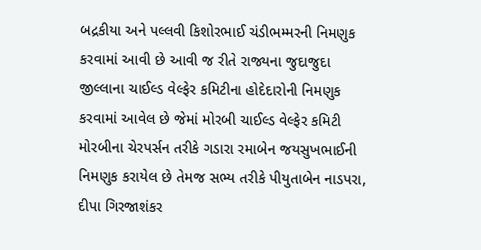બદ્રકીયા અને પલ્લવી કિશોરભાઈ ચંડીભમ્મરની નિમણુક કરવામાં આવી છે આવી જ રીતે રાજ્યના જુદાજુદા જીલ્લાના ચાઈલ્ડ વેલ્ફેર કમિટીના હોદેદારોની નિમણુક કરવામાં આવેલ છે જેમાં મોરબી ચાઈલ્ડ વેલ્ફેર કમિટી મોરબીના ચેરપર્સન તરીકે ગડારા રમાબેન જયસુખભાઈની નિમણુક કરાયેલ છે તેમજ સભ્ય તરીકે પીયુતાબેન નાડપરા, દીપા ગિરજાશંકર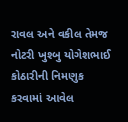રાવલ અને વકીલ તેમજ નોટરી ખુશ્બુ યોગેશભાઈ કોઠારીની નિમણુક કરવામાં આવેલ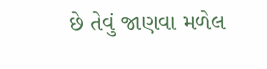છે તેવું જાણવા મળેલ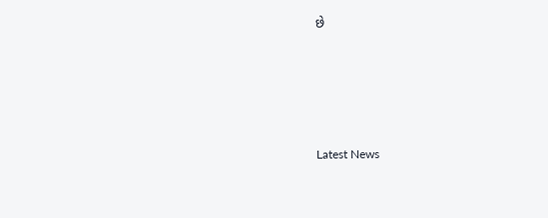છે






Latest News